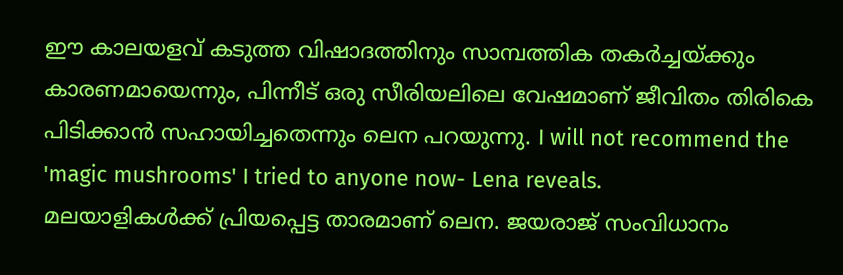ഈ കാലയളവ് കടുത്ത വിഷാദത്തിനും സാമ്പത്തിക തകർച്ചയ്ക്കും കാരണമായെന്നും, പിന്നീട് ഒരു സീരിയലിലെ വേഷമാണ് ജീവിതം തിരികെ പിടിക്കാൻ സഹായിച്ചതെന്നും ലെന പറയുന്നു. I will not recommend the 'magic mushrooms' I tried to anyone now- Lena reveals.
മലയാളികൾക്ക് പ്രിയപ്പെട്ട താരമാണ് ലെന. ജയരാജ് സംവിധാനം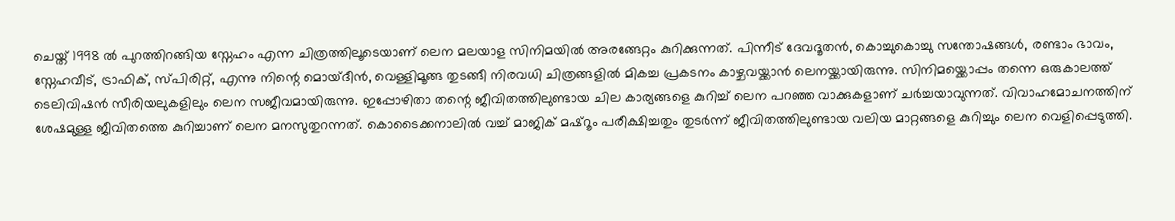ചെയ്ത് 1998 ൽ പുറത്തിറങ്ങിയ സ്നേഹം എന്ന ചിത്രത്തിലൂടെയാണ് ലെന മലയാള സിനിമയിൽ അരങ്ങേറ്റം കുറിക്കുന്നത്. പിന്നീട് ദേവദൂതൻ, കൊച്ചുകൊച്ചു സന്തോഷങ്ങൾ, രണ്ടാം ഭാവം, സ്നേഹവീട്, ട്രാഫിക്, സ്പിരിറ്റ്, എന്നു നിന്റെ മൊയ്ദീൻ, വെള്ളിമൂങ്ങ തുടങ്ങീ നിരവധി ചിത്രങ്ങളിൽ മികച്ച പ്രകടനം കാഴ്ചവയ്ക്കാൻ ലെനയ്ക്കായിരുന്നു. സിനിമയ്ക്കൊപ്പം തന്നെ ഒരുകാലത്ത് ടെലിവിഷൻ സീരിയലുകളിലും ലെന സജീവമായിരുന്നു. ഇപ്പോഴിതാ തന്റെ ജീവിതത്തിലുണ്ടായ ചില കാര്യങ്ങളെ കുറിച്ച് ലെന പറഞ്ഞ വാക്കുകളാണ് ചർച്ചയാവുന്നത്. വിവാഹമോചനത്തിന് ശേഷമുള്ള ജീവിതത്തെ കുറിച്ചാണ് ലെന മനസുതുറന്നത്. കൊടൈക്കനാലിൽ വച്ച് മാജിക് മഷ്റൂം പരീക്ഷിച്ചതും തുടർന്ന് ജീവിതത്തിലുണ്ടായ വലിയ മാറ്റങ്ങളെ കുറിച്ചും ലെന വെളിപ്പെടുത്തി.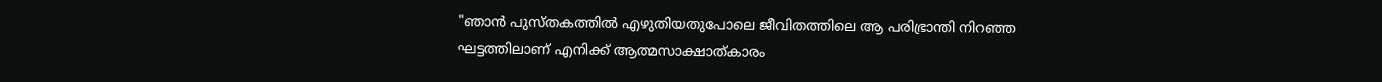"ഞാൻ പുസ്തകത്തിൽ എഴുതിയതുപോലെ ജീവിതത്തിലെ ആ പരിഭ്രാന്തി നിറഞ്ഞ ഘട്ടത്തിലാണ് എനിക്ക് ആത്മസാക്ഷാത്കാരം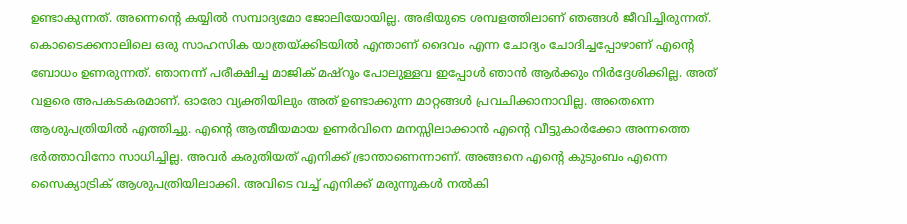ഉണ്ടാകുന്നത്. അന്നെന്റെ കയ്യിൽ സമ്പാദ്യമോ ജോലിയോയില്ല. അഭിയുടെ ശമ്പളത്തിലാണ് ഞങ്ങൾ ജീവിച്ചിരുന്നത്. കൊടൈക്കനാലിലെ ഒരു സാഹസിക യാത്രയ്ക്കിടയിൽ എന്താണ് ദൈവം എന്ന ചോദ്യം ചോദിച്ചപ്പോഴാണ് എന്റെ ബോധം ഉണരുന്നത്. ഞാനന്ന് പരീക്ഷിച്ച മാജിക് മഷ്റൂം പോലുള്ളവ ഇപ്പോൾ ഞാൻ ആർക്കും നിർദ്ദേശിക്കില്ല. അത് വളരെ അപകടകരമാണ്. ഓരോ വ്യക്തിയിലും അത് ഉണ്ടാക്കുന്ന മാറ്റങ്ങൾ പ്രവചിക്കാനാവില്ല. അതെന്നെ ആശുപത്രിയിൽ എത്തിച്ചു. എന്റെ ആത്മീയമായ ഉണർവിനെ മനസ്സിലാക്കാൻ എന്റെ വീട്ടുകാർക്കോ അന്നത്തെ ഭർത്താവിനോ സാധിച്ചില്ല. അവർ കരുതിയത് എനിക്ക് ഭ്രാന്താണെന്നാണ്. അങ്ങനെ എന്റെ കുടുംബം എന്നെ സൈക്യാട്രിക് ആശുപത്രിയിലാക്കി. അവിടെ വച്ച് എനിക്ക് മരുന്നുകൾ നൽകി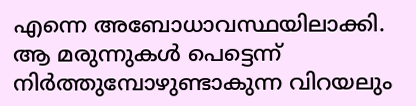എന്നെ അബോധാവസ്ഥയിലാക്കി. ആ മരുന്നുകൾ പെട്ടെന്ന് നിർത്തുമ്പോഴുണ്ടാകുന്ന വിറയലും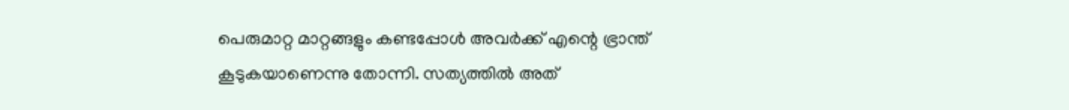പെരുമാറ്റ മാറ്റങ്ങളും കണ്ടപ്പോൾ അവർക്ക് എന്റെ ഭ്രാന്ത് കൂടുകയാണെന്നു തോന്നി. സത്യത്തിൽ അത്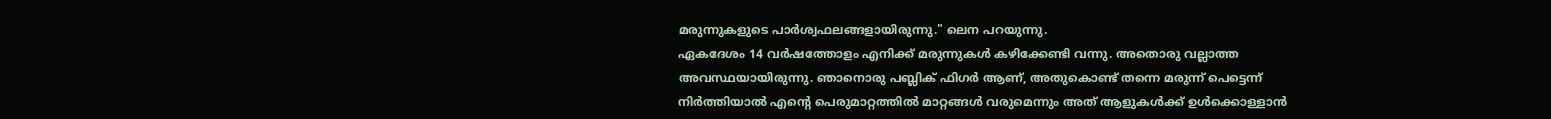മരുന്നുകളുടെ പാർശ്വഫലങ്ങളായിരുന്നു." ലെന പറയുന്നു.
ഏകദേശം 14 വർഷത്തോളം എനിക്ക് മരുന്നുകൾ കഴിക്കേണ്ടി വന്നു. അതൊരു വല്ലാത്ത അവസ്ഥയായിരുന്നു. ഞാനൊരു പബ്ലിക് ഫിഗർ ആണ്, അതുകൊണ്ട് തന്നെ മരുന്ന് പെട്ടെന്ന് നിർത്തിയാൽ എന്റെ പെരുമാറ്റത്തിൽ മാറ്റങ്ങൾ വരുമെന്നും അത് ആളുകൾക്ക് ഉൾക്കൊള്ളാൻ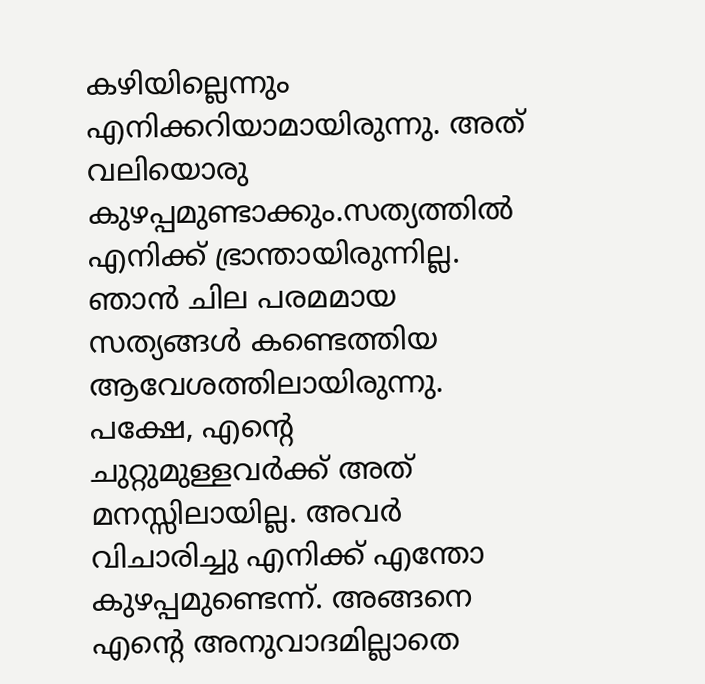കഴിയില്ലെന്നും എനിക്കറിയാമായിരുന്നു. അത് വലിയൊരു കുഴപ്പമുണ്ടാക്കും.സത്യത്തിൽ എനിക്ക് ഭ്രാന്തായിരുന്നില്ല. ഞാൻ ചില പരമമായ സത്യങ്ങൾ കണ്ടെത്തിയ ആവേശത്തിലായിരുന്നു. പക്ഷേ, എന്റെ ചുറ്റുമുള്ളവർക്ക് അത് മനസ്സിലായില്ല. അവർ വിചാരിച്ചു എനിക്ക് എന്തോ കുഴപ്പമുണ്ടെന്ന്. അങ്ങനെ എന്റെ അനുവാദമില്ലാതെ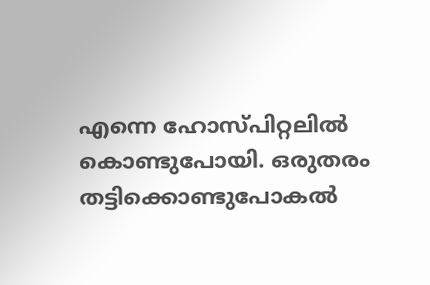എന്നെ ഹോസ്പിറ്റലിൽ കൊണ്ടുപോയി. ഒരുതരം തട്ടിക്കൊണ്ടുപോകൽ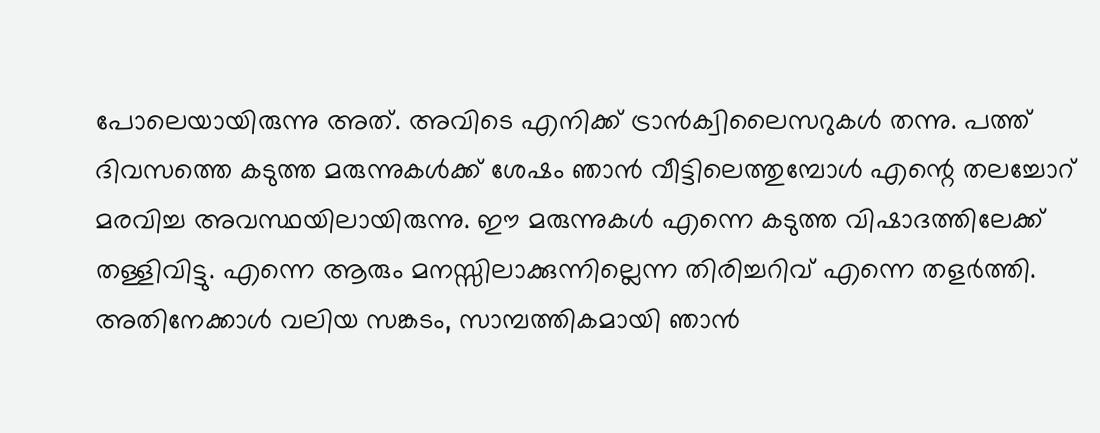പോലെയായിരുന്നു അത്. അവിടെ എനിക്ക് ട്രാൻക്വിലൈസറുകൾ തന്നു. പത്ത് ദിവസത്തെ കടുത്ത മരുന്നുകൾക്ക് ശേഷം ഞാൻ വീട്ടിലെത്തുമ്പോൾ എന്റെ തലച്ചോറ് മരവിച്ച അവസ്ഥയിലായിരുന്നു. ഈ മരുന്നുകൾ എന്നെ കടുത്ത വിഷാദത്തിലേക്ക് തള്ളിവിട്ടു. എന്നെ ആരും മനസ്സിലാക്കുന്നില്ലെന്ന തിരിച്ചറിവ് എന്നെ തളർത്തി. അതിനേക്കാൾ വലിയ സങ്കടം, സാമ്പത്തികമായി ഞാൻ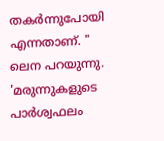തകർന്നുപോയി എന്നതാണ്. " ലെന പറയുന്നു.
'മരുന്നുകളുടെ പാർശ്വഫലം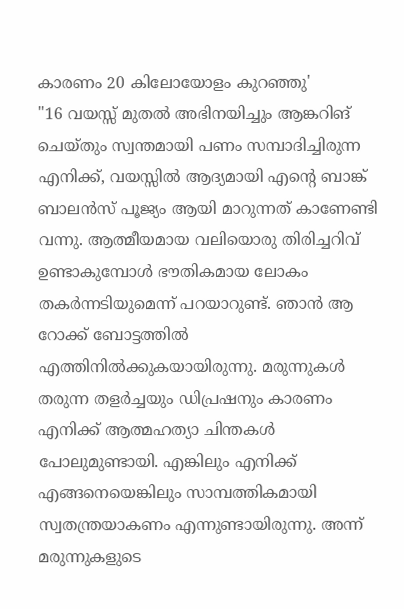കാരണം 20 കിലോയോളം കുറഞ്ഞു'
"16 വയസ്സ് മുതൽ അഭിനയിച്ചും ആങ്കറിങ് ചെയ്തും സ്വന്തമായി പണം സമ്പാദിച്ചിരുന്ന എനിക്ക്, വയസ്സിൽ ആദ്യമായി എന്റെ ബാങ്ക് ബാലൻസ് പൂജ്യം ആയി മാറുന്നത് കാണേണ്ടി വന്നു. ആത്മീയമായ വലിയൊരു തിരിച്ചറിവ് ഉണ്ടാകുമ്പോൾ ഭൗതികമായ ലോകം തകർന്നടിയുമെന്ന് പറയാറുണ്ട്. ഞാൻ ആ റോക്ക് ബോട്ടത്തിൽ എത്തിനിൽക്കുകയായിരുന്നു. മരുന്നുകൾ തരുന്ന തളർച്ചയും ഡിപ്രഷനും കാരണം എനിക്ക് ആത്മഹത്യാ ചിന്തകൾ പോലുമുണ്ടായി. എങ്കിലും എനിക്ക് എങ്ങനെയെങ്കിലും സാമ്പത്തികമായി സ്വതന്ത്രയാകണം എന്നുണ്ടായിരുന്നു. അന്ന് മരുന്നുകളുടെ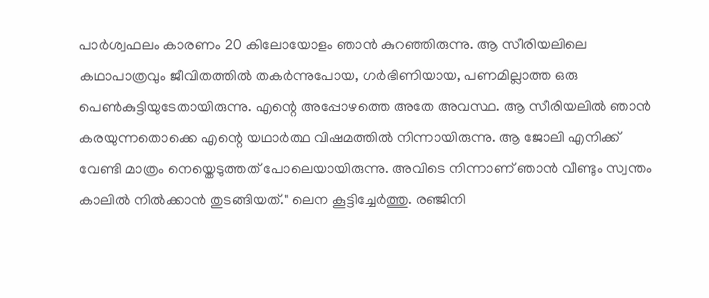പാർശ്വഫലം കാരണം 20 കിലോയോളം ഞാൻ കുറഞ്ഞിരുന്നു. ആ സീരിയലിലെ കഥാപാത്രവും ജീവിതത്തിൽ തകർന്നുപോയ, ഗർഭിണിയായ, പണമില്ലാത്ത ഒരു പെൺകുട്ടിയുടേതായിരുന്നു. എന്റെ അപ്പോഴത്തെ അതേ അവസ്ഥ. ആ സീരിയലിൽ ഞാൻ കരയുന്നതൊക്കെ എന്റെ യഥാർത്ഥ വിഷമത്തിൽ നിന്നായിരുന്നു. ആ ജോലി എനിക്ക് വേണ്ടി മാത്രം നെയ്തെടുത്തത് പോലെയായിരുന്നു. അവിടെ നിന്നാണ് ഞാൻ വീണ്ടും സ്വന്തം കാലിൽ നിൽക്കാൻ തുടങ്ങിയത്." ലെന കൂട്ടിച്ചേർത്തു. രഞ്ജിനി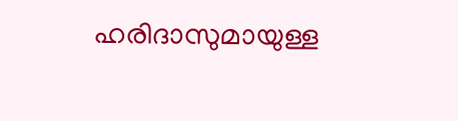ഹരിദാസുമായുള്ള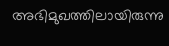അഭിമുഖത്തിലായിരുന്നു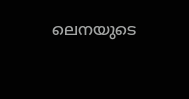ലെനയുടെ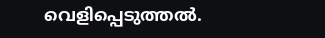വെളിപ്പെടുത്തൽ.